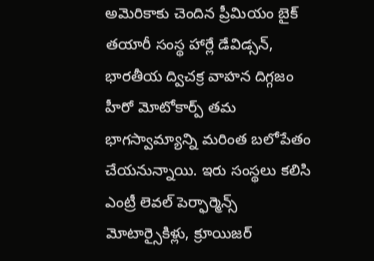అమెరికాకు చెందిన ప్రీమియం బైక్ తయారీ సంస్థ హార్లే డేవిడ్సన్, భారతీయ ద్విచక్ర వాహన దిగ్గజం హీరో మోటోకార్ప్ తమ భాగస్వామ్యాన్ని మరింత బలోపేతం చేయనున్నాయి. ఇరు సంస్థలు కలిసి ఎంట్రీ లెవల్ పెర్ఫార్మెన్స్ మోటార్సైకిళ్లు, క్రూయిజర్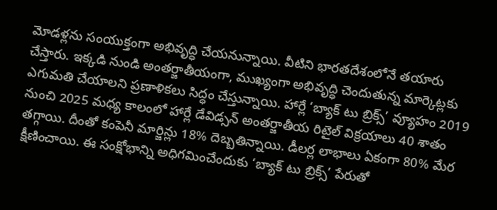మోడళ్లను సంయుక్తంగా అభివృద్ధి చేయనున్నాయి. వీటిని భారతదేశంలోనే తయారు చేస్తారు. ఇక్కడి నుండి అంతర్జాతీయంగా, ముఖ్యంగా అభివృద్ధి చెందుతున్న మార్కెట్లకు ఎగుమతి చేయాలని ప్రణాళికలు సిద్ధం చేస్తున్నాయి. హార్లే ‘బ్యాక్ టు బ్రిక్స్’ వ్యూహం 2019 నుంచి 2025 మధ్య కాలంలో హార్లే డేవిడ్సన్ అంతర్జాతీయ రిటైల్ విక్రయాలు 40 శాతం తగ్గాయి. దీంతో కంపెనీ మార్జిన్లు 18% దెబ్బతిన్నాయి. డీలర్ల లాభాలు ఏకంగా 80% మేర క్షీణించాయి. ఈ సంక్షోభాన్ని అధిగమించేందుకు ‘బ్యాక్ టు బ్రిక్స్’ పేరుతో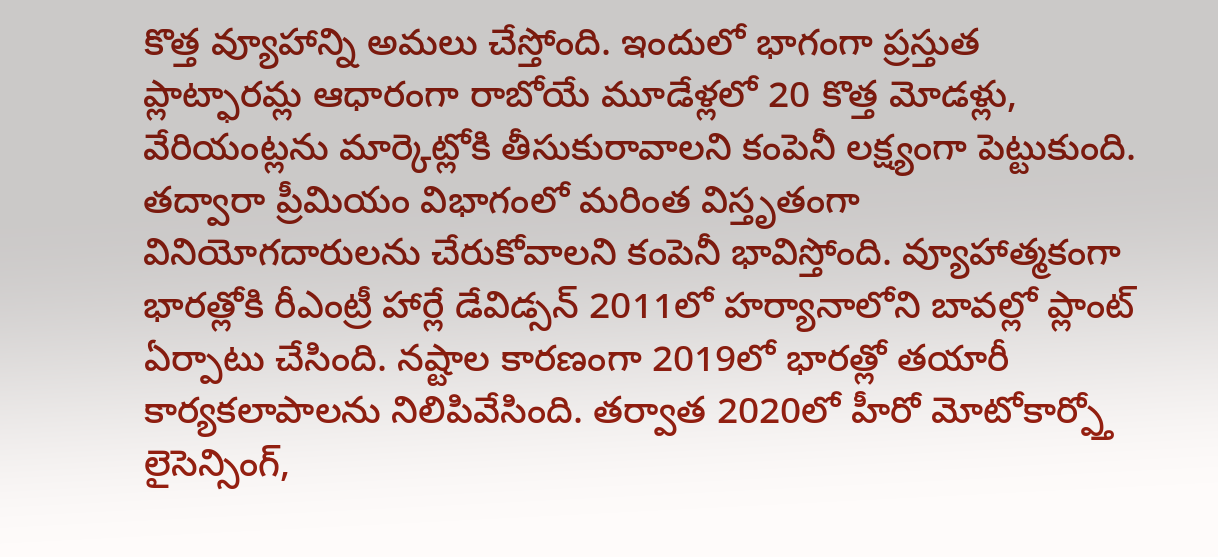కొత్త వ్యూహాన్ని అమలు చేస్తోంది. ఇందులో భాగంగా ప్రస్తుత ప్లాట్ఫారమ్ల ఆధారంగా రాబోయే మూడేళ్లలో 20 కొత్త మోడళ్లు, వేరియంట్లను మార్కెట్లోకి తీసుకురావాలని కంపెనీ లక్ష్యంగా పెట్టుకుంది. తద్వారా ప్రీమియం విభాగంలో మరింత విస్తృతంగా వినియోగదారులను చేరుకోవాలని కంపెనీ భావిస్తోంది. వ్యూహాత్మకంగా భారత్లోకి రీఎంట్రీ హార్లే డేవిడ్సన్ 2011లో హర్యానాలోని బావల్లో ప్లాంట్ ఏర్పాటు చేసింది. నష్టాల కారణంగా 2019లో భారత్లో తయారీ కార్యకలాపాలను నిలిపివేసింది. తర్వాత 2020లో హీరో మోటోకార్ప్తో లైసెన్సింగ్,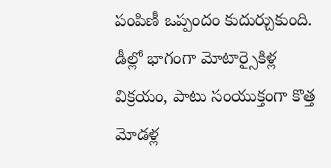పంపిణీ ఒప్పందం కుదుర్చుకుంది. డీల్లో భాగంగా మోటార్సైకిళ్ల విక్రయం, పాటు సంయుక్తంగా కొత్త మోడళ్ల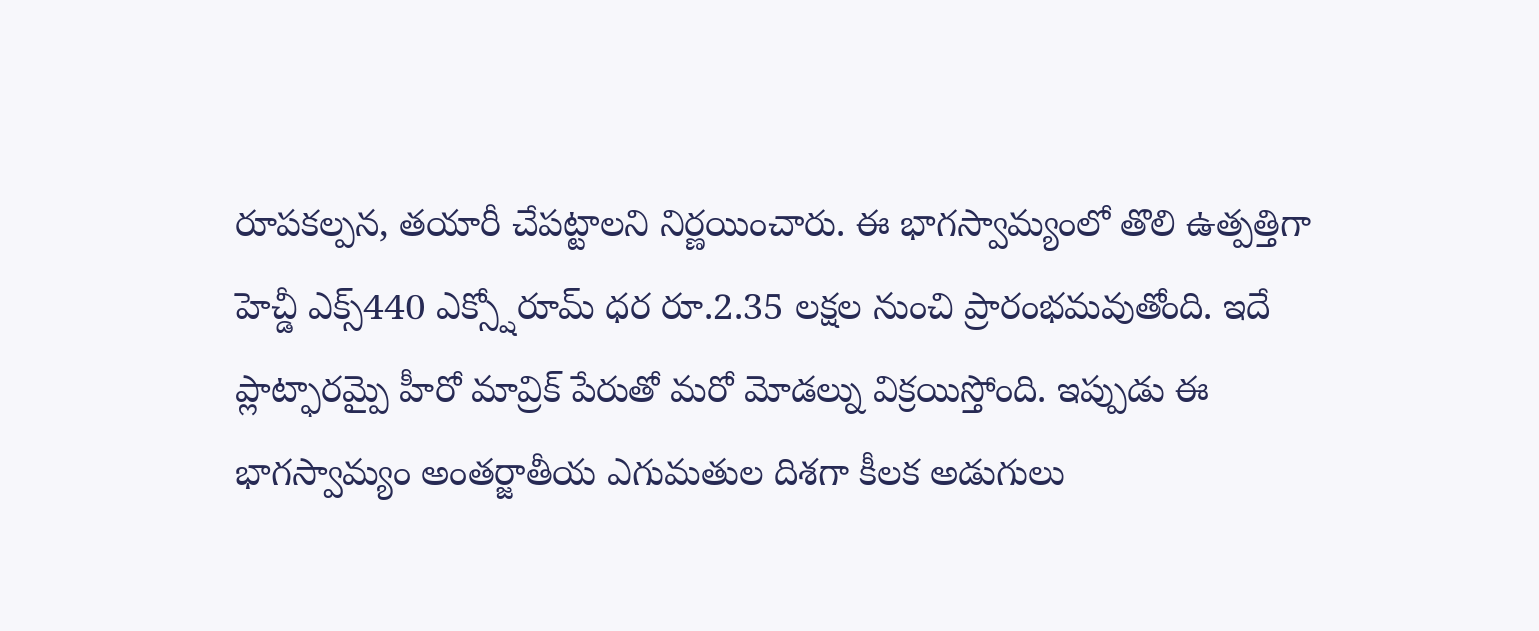రూపకల్పన, తయారీ చేపట్టాలని నిర్ణయించారు. ఈ భాగస్వామ్యంలో తొలి ఉత్పత్తిగా హెచ్డీ ఎక్స్440 ఎక్స్షోరూమ్ ధర రూ.2.35 లక్షల నుంచి ప్రారంభమవుతోంది. ఇదే ప్లాట్ఫారమ్పై హీరో మావ్రిక్ పేరుతో మరో మోడల్ను విక్రయిస్తోంది. ఇప్పుడు ఈ భాగస్వామ్యం అంతర్జాతీయ ఎగుమతుల దిశగా కీలక అడుగులు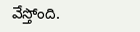వేస్తోంది.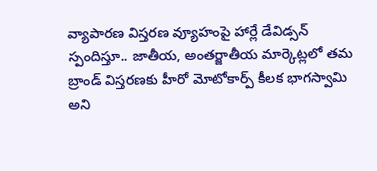వ్యాపారణ విస్తరణ వ్యూహంపై హార్లే డేవిడ్సన్ స్పందిస్తూ.. జాతీయ, అంతర్జాతీయ మార్కెట్లలో తమ బ్రాండ్ విస్తరణకు హీరో మోటోకార్ప్ కీలక భాగస్వామి అని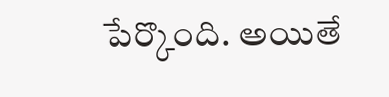పేర్కొంది. అయితే